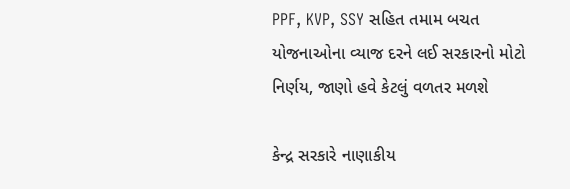PPF, KVP, SSY સહિત તમામ બચત યોજનાઓના વ્યાજ દરને લઈ સરકારનો મોટો નિર્ણય, જાણો હવે કેટલું વળતર મળશે

કેન્દ્ર સરકારે નાણાકીય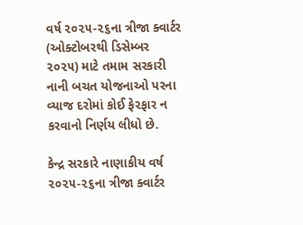વર્ષ ૨૦૨૫-૨૬ના ત્રીજા ક્વાર્ટર (ઓક્ટોબરથી ડિસેમ્બર ૨૦૨૫) માટે તમામ સરકારી નાની બચત યોજનાઓ પરના વ્યાજ દરોમાં કોઈ ફેરફાર ન કરવાનો નિર્ણય લીધો છે.

કેન્દ્ર સરકારે નાણાકીય વર્ષ ૨૦૨૫-૨૬ના ત્રીજા ક્વાર્ટર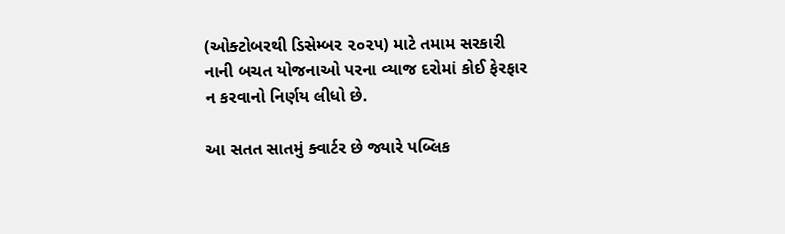(ઓક્ટોબરથી ડિસેમ્બર ૨૦૨૫) માટે તમામ સરકારી નાની બચત યોજનાઓ પરના વ્યાજ દરોમાં કોઈ ફેરફાર ન કરવાનો નિર્ણય લીધો છે.

આ સતત સાતમું ક્વાર્ટર છે જ્યારે પબ્લિક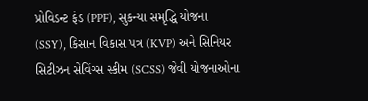પ્રોવિડન્ટ ફંડ (PPF), સુકન્યા સમૃદ્ધિ યોજના (SSY), કિસાન વિકાસ પત્ર (KVP) અને સિનિયર સિટીઝન સેવિંગ્સ સ્કીમ (SCSS) જેવી યોજનાઓના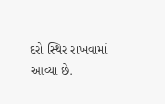દરો સ્થિર રાખવામાં આવ્યા છે.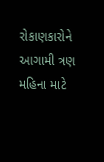રોકાણકારોને આગામી ત્રણ મહિના માટે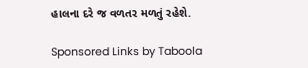હાલના દરે જ વળતર મળતું રહેશે.

Sponsored Links by Taboola